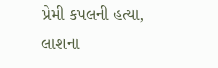પ્રેમી કપલની હત્યા, લાશના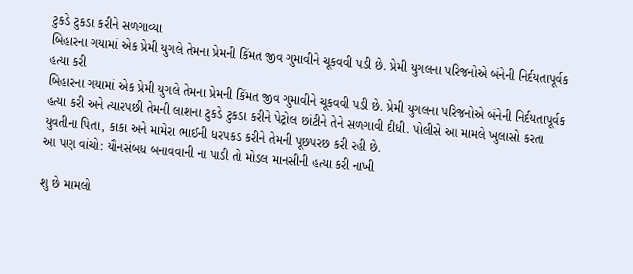ટુકડે ટુકડા કરીને સળગાવ્યા
બિહારના ગયામાં એક પ્રેમી યુગલે તેમના પ્રેમની કિંમત જીવ ગુમાવીને ચૂકવવી પડી છે. પ્રેમી યુગલના પરિજનોએ બંનેની નિર્દયતાપૂર્વક હત્યા કરી
બિહારના ગયામાં એક પ્રેમી યુગલે તેમના પ્રેમની કિંમત જીવ ગુમાવીને ચૂકવવી પડી છે. પ્રેમી યુગલના પરિજનોએ બંનેની નિર્દયતાપૂર્વક હત્યા કરી અને ત્યારપછી તેમની લાશના ટુકડે ટુકડા કરીને પેટ્રોલ છાંટીને તેને સળગાવી દીધી. પોલીસે આ મામલે ખુલાસો કરતા યુવતીના પિતા, કાકા અને મામેરા ભાઈની ધરપકડ કરીને તેમની પૂછપરછ કરી રહી છે.
આ પણ વાંચો: યૌનસંબધ બનાવવાની ના પાડી તો મોડલ માનસીની હત્યા કરી નાખી

શુ છે મામલો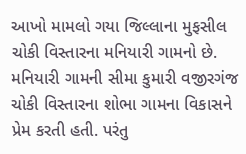આખો મામલો ગયા જિલ્લાના મુફસીલ ચોકી વિસ્તારના મનિયારી ગામનો છે. મનિયારી ગામની સીમા કુમારી વજીરગંજ ચોકી વિસ્તારના શોભા ગામના વિકાસને પ્રેમ કરતી હતી. પરંતુ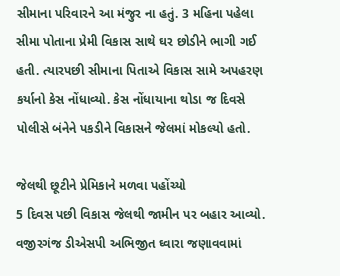સીમાના પરિવારને આ મંજુર ના હતું. 3 મહિના પહેલા સીમા પોતાના પ્રેમી વિકાસ સાથે ઘર છોડીને ભાગી ગઈ હતી. ત્યારપછી સીમાના પિતાએ વિકાસ સામે અપહરણ કર્યાનો કેસ નોંધાવ્યો. કેસ નોંધાયાના થોડા જ દિવસે પોલીસે બંનેને પકડીને વિકાસને જેલમાં મોકલ્યો હતો.

જેલથી છૂટીને પ્રેમિકાને મળવા પહોંચ્યો
5 દિવસ પછી વિકાસ જેલથી જામીન પર બહાર આવ્યો. વજીરગંજ ડીએસપી અભિજીત ઘ્વારા જણાવવામાં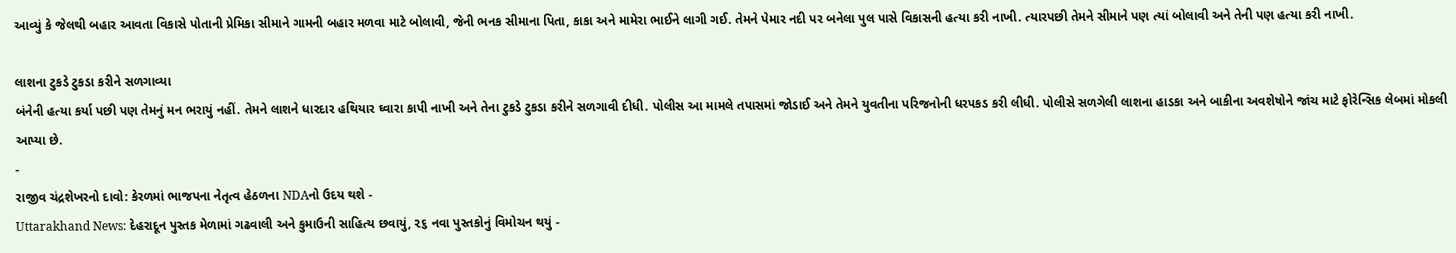આવ્યું કે જેલથી બહાર આવતા વિકાસે પોતાની પ્રેમિકા સીમાને ગામની બહાર મળવા માટે બોલાવી, જેની ભનક સીમાના પિતા, કાકા અને મામેરા ભાઈને લાગી ગઈ. તેમને પેમાર નદી પર બનેલા પુલ પાસે વિકાસની હત્યા કરી નાખી. ત્યારપછી તેમને સીમાને પણ ત્યાં બોલાવી અને તેની પણ હત્યા કરી નાખી.

લાશના ટુકડે ટુકડા કરીને સળગાવ્યા
બંનેની હત્યા કર્યા પછી પણ તેમનું મન ભરાયું નહીં. તેમને લાશને ધારદાર હથિયાર ઘ્વારા કાપી નાખી અને તેના ટુકડે ટુકડા કરીને સળગાવી દીધી. પોલીસ આ મામલે તપાસમાં જોડાઈ અને તેમને યુવતીના પરિજનોની ધરપકડ કરી લીધી. પોલીસે સળગેલી લાશના હાડકા અને બાકીના અવશેષોને જાંચ માટે ફોરેન્સિક લેબમાં મોકલી આપ્યા છે.
-
રાજીવ ચંદ્રશેખરનો દાવો: કેરળમાં ભાજપના નેતૃત્વ હેઠળના NDAનો ઉદય થશે -
Uttarakhand News: દેહરાદૂન પુસ્તક મેળામાં ગઢવાલી અને કુમાઉની સાહિત્ય છવાયું, ૨૬ નવા પુસ્તકોનું વિમોચન થયું -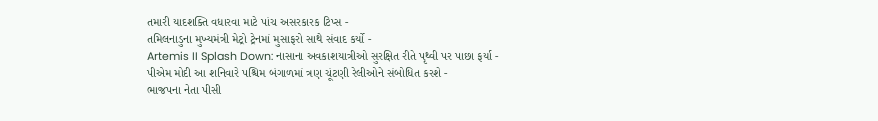તમારી યાદશક્તિ વધારવા માટે પાંચ અસરકારક ટિપ્સ -
તમિલનાડુના મુખ્યમંત્રી મેટ્રો ટ્રેનમાં મુસાફરો સાથે સંવાદ કર્યો -
Artemis II Splash Down: નાસાના અવકાશયાત્રીઓ સુરક્ષિત રીતે પૃથ્વી પર પાછા ફર્યા -
પીએમ મોદી આ શનિવારે પશ્ચિમ બંગાળમાં ત્રણ ચૂંટણી રેલીઓને સંબોધિત કરશે -
ભાજપના નેતા પીસી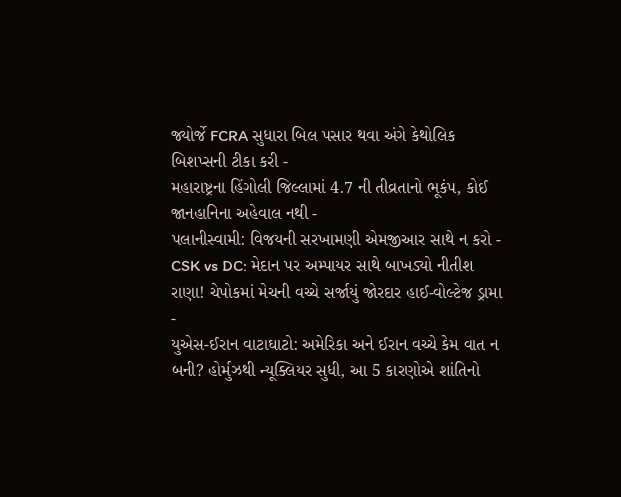જ્યોર્જે FCRA સુધારા બિલ પસાર થવા અંગે કેથોલિક બિશપ્સની ટીકા કરી -
મહારાષ્ટ્રના હિંગોલી જિલ્લામાં 4.7 ની તીવ્રતાનો ભૂકંપ, કોઈ જાનહાનિના અહેવાલ નથી -
પલાનીસ્વામી: વિજયની સરખામણી એમજીઆર સાથે ન કરો -
CSK vs DC: મેદાન પર અમ્પાયર સાથે બાખડ્યો નીતીશ રાણા! ચેપોકમાં મેચની વચ્ચે સર્જાયું જોરદાર હાઈ-વોલ્ટેજ ડ્રામા -
યુએસ-ઈરાન વાટાઘાટો: અમેરિકા અને ઈરાન વચ્ચે કેમ વાત ન બની? હોર્મુઝથી ન્યૂક્લિયર સુધી, આ 5 કારણોએ શાંતિનો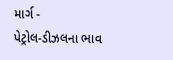માર્ગ -
પેટ્રોલ-ડીઝલના ભાવ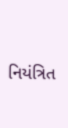નિયંત્રિત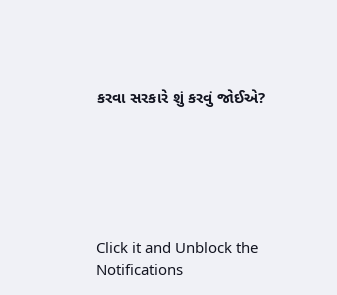કરવા સરકારે શું કરવું જોઈએ?






Click it and Unblock the Notifications